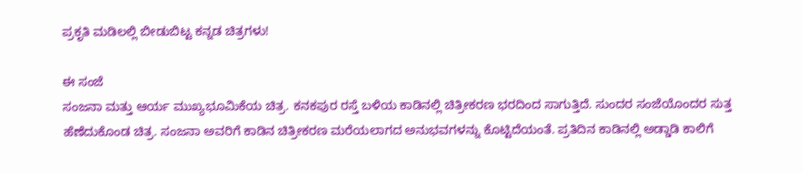ಪ್ರಕೃತಿ ಮಡಿಲಲ್ಲಿ ಬೀಡುಬಿಟ್ಟ ಕನ್ನಡ ಚಿತ್ರಗಳು!

ಈ ಸಂಜೆ
ಸಂಜನಾ ಮತ್ತು ಆರ್ಯ ಮುಖ್ಯಭೂಮಿಕೆಯ ಚಿತ್ರ. ಕನಕಪುರ ರಸ್ತೆ ಬಳಿಯ ಕಾಡಿನಲ್ಲಿ ಚಿತ್ರೀಕರಣ ಭರದಿಂದ ಸಾಗುತ್ತಿದೆ. ಸುಂದರ ಸಂಜೆಯೊಂದರ ಸುತ್ತ ಹೆಣೆದುಕೊಂಡ ಚಿತ್ರ. ಸಂಜನಾ ಅವರಿಗೆ ಕಾಡಿನ ಚಿತ್ರೀಕರಣ ಮರೆಯಲಾಗದ ಅನುಭವಗಳನ್ನು ಕೊಟ್ಟಿದೆಯಂತೆ. ಪ್ರತಿದಿನ ಕಾಡಿನಲ್ಲಿ ಅಡ್ಡಾಡಿ ಕಾಲಿಗೆ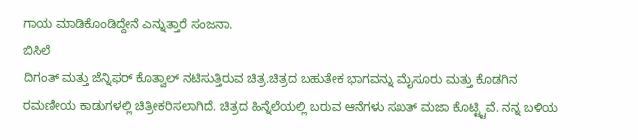ಗಾಯ ಮಾಡಿಕೊಂಡಿದ್ದೇನೆ ಎನ್ನುತ್ತಾರೆ ಸಂಜನಾ.
ಬಿಸಿಲೆ
ದಿಗಂತ್ ಮತ್ತು ಜೆನ್ನಿಫರ್ ಕೊತ್ವಾಲ್ ನಟಿಸುತ್ತಿರುವ ಚಿತ್ರ.ಚಿತ್ರದ ಬಹುತೇಕ ಭಾಗವನ್ನು ಮೈಸೂರು ಮತ್ತು ಕೊಡಗಿನ ರಮಣೀಯ ಕಾಡುಗಳಲ್ಲಿ ಚಿತ್ರೀಕರಿಸಲಾಗಿದೆ. ಚಿತ್ರದ ಹಿನ್ನೆಲೆಯಲ್ಲಿ ಬರುವ ಆನೆಗಳು ಸಖತ್ ಮಜಾ ಕೊಟ್ಟ್ಟಿವೆ. ನನ್ನ ಬಳಿಯ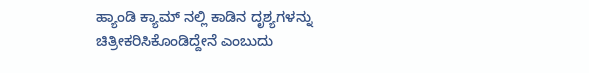ಹ್ಯಾಂಡಿ ಕ್ಯಾಮ್ ನಲ್ಲಿ ಕಾಡಿನ ದೃಶ್ಯಗಳನ್ನು ಚಿತ್ರೀಕರಿಸಿಕೊಂಡಿದ್ದೇನೆ ಎಂಬುದು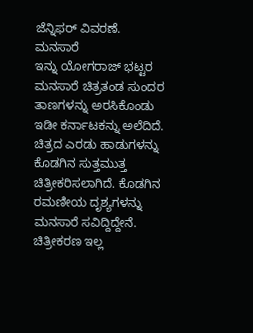ಜೆನ್ನಿಫರ್ ವಿವರಣೆ.
ಮನಸಾರೆ
ಇನ್ನು ಯೋಗರಾಜ್ ಭಟ್ಟರ ಮನಸಾರೆ ಚಿತ್ರತಂಡ ಸುಂದರ ತಾಣಗಳನ್ನು ಅರಸಿಕೊಂಡು ಇಡೀ ಕರ್ನಾಟಕನ್ನು ಅಲೆದಿದೆ. ಚಿತ್ರದ ಎರಡು ಹಾಡುಗಳನ್ನು ಕೊಡಗಿನ ಸುತ್ತಮುತ್ತ ಚಿತ್ರೀಕರಿಸಲಾಗಿದೆ. ಕೊಡಗಿನ ರಮಣೀಯ ದೃಶ್ಯಗಳನ್ನು ಮನಸಾರೆ ಸವಿದ್ದಿದ್ದೇನೆ. ಚಿತ್ರೀಕರಣ ಇಲ್ಲ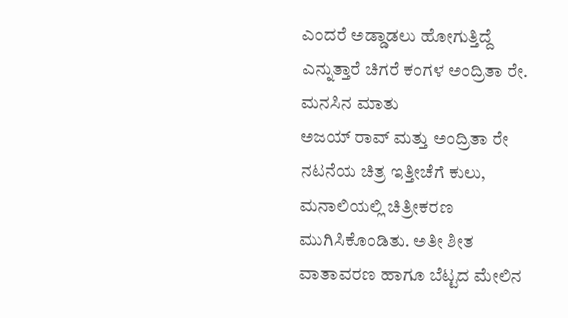ಎಂದರೆ ಅಡ್ಡಾಡಲು ಹೋಗುತ್ತಿದ್ದೆ ಎನ್ನುತ್ತಾರೆ ಚಿಗರೆ ಕಂಗಳ ಅಂದ್ರಿತಾ ರೇ.
ಮನಸಿನ ಮಾತು
ಅಜಯ್ ರಾವ್ ಮತ್ತು ಅಂದ್ರಿತಾ ರೇ ನಟನೆಯ ಚಿತ್ರ ಇತ್ತೀಚೆಗೆ ಕುಲು, ಮನಾಲಿಯಲ್ಲಿ ಚಿತ್ರೀಕರಣ ಮುಗಿಸಿಕೊಂಡಿತು. ಅತೀ ಶೀತ ವಾತಾವರಣ ಹಾಗೂ ಬೆಟ್ಟದ ಮೇಲಿನ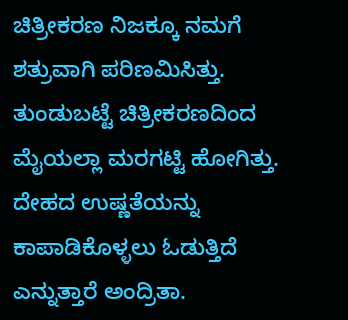ಚಿತ್ರೀಕರಣ ನಿಜಕ್ಕೂ ನಮಗೆ ಶತ್ರುವಾಗಿ ಪರಿಣಮಿಸಿತ್ತು. ತುಂಡುಬಟ್ಟೆ ಚಿತ್ರೀಕರಣದಿಂದ ಮೈಯಲ್ಲಾ ಮರಗಟ್ಟಿ ಹೋಗಿತ್ತು. ದೇಹದ ಉಷ್ಣತೆಯನ್ನು ಕಾಪಾಡಿಕೊಳ್ಳಲು ಓಡುತ್ತಿದೆ ಎನ್ನುತ್ತಾರೆ ಅಂದ್ರಿತಾ.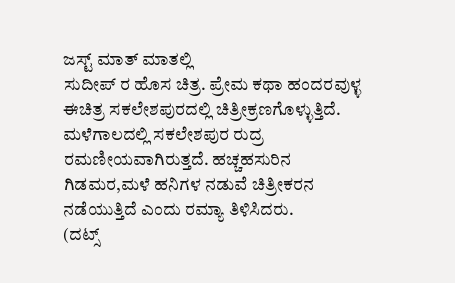ಜಸ್ಟ್ ಮಾತ್ ಮಾತಲ್ಲಿ
ಸುದೀಪ್ ರ ಹೊಸ ಚಿತ್ರ. ಪ್ರೇಮ ಕಥಾ ಹಂದರವುಳ್ಳ ಈಚಿತ್ರ ಸಕಲೇಶಪುರದಲ್ಲಿ ಚಿತ್ರೀಕ್ರಣಗೊಳ್ಳುತ್ತಿದೆ. ಮಳೆಗಾಲದಲ್ಲಿ ಸಕಲೇಶಪುರ ರುದ್ರ ರಮಣೀಯವಾಗಿರುತ್ತದೆ. ಹಚ್ಚಹಸುರಿನ ಗಿಡಮರ,ಮಳೆ ಹನಿಗಳ ನಡುವೆ ಚಿತ್ರೀಕರನ ನಡೆಯುತ್ತಿದೆ ಎಂದು ರಮ್ಯಾ ತಿಳಿಸಿದರು.
(ದಟ್ಸ್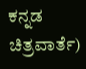ಕನ್ನಡ ಚಿತ್ರವಾರ್ತೆ)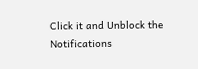Click it and Unblock the Notifications